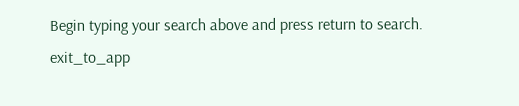Begin typing your search above and press return to search.
exit_to_app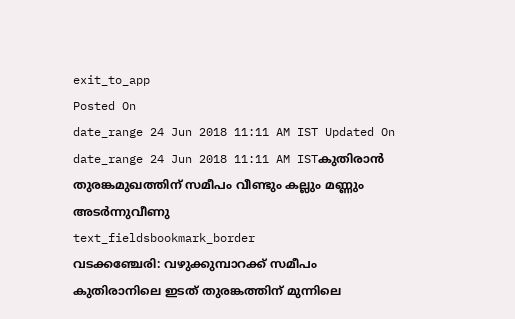exit_to_app
Posted On
date_range 24 Jun 2018 11:11 AM IST Updated On
date_range 24 Jun 2018 11:11 AM ISTകുതിരാൻ തുരങ്കമുഖത്തിന് സമീപം വീണ്ടും കല്ലും മണ്ണും അടർന്നുവീണു
text_fieldsbookmark_border
വടക്കഞ്ചേരി: വഴുക്കുമ്പാറക്ക് സമീപം കുതിരാനിലെ ഇടത് തുരങ്കത്തിന് മുന്നിലെ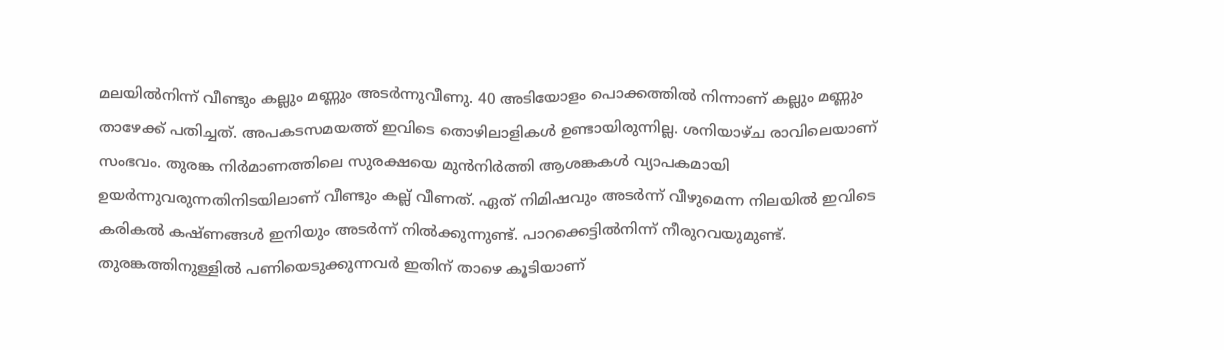മലയിൽനിന്ന് വീണ്ടും കല്ലും മണ്ണും അടർന്നുവീണു. 40 അടിയോളം പൊക്കത്തിൽ നിന്നാണ് കല്ലും മണ്ണും താഴേക്ക് പതിച്ചത്. അപകടസമയത്ത് ഇവിടെ തൊഴിലാളികൾ ഉണ്ടായിരുന്നില്ല. ശനിയാഴ്ച രാവിലെയാണ് സംഭവം. തുരങ്ക നിർമാണത്തിലെ സുരക്ഷയെ മുൻനിർത്തി ആശങ്കകൾ വ്യാപകമായി ഉയർന്നുവരുന്നതിനിടയിലാണ് വീണ്ടും കല്ല് വീണത്. ഏത് നിമിഷവും അടർന്ന് വീഴുമെന്ന നിലയിൽ ഇവിടെ കരികൽ കഷ്ണങ്ങൾ ഇനിയും അടർന്ന് നിൽക്കുന്നുണ്ട്. പാറക്കെട്ടിൽനിന്ന് നീരുറവയുമുണ്ട്. തുരങ്കത്തിനുള്ളിൽ പണിയെടുക്കുന്നവർ ഇതിന് താഴെ കൂടിയാണ്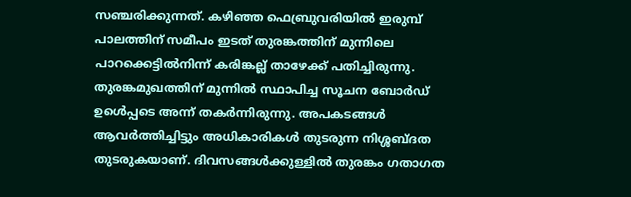സഞ്ചരിക്കുന്നത്. കഴിഞ്ഞ ഫെബ്രുവരിയിൽ ഇരുമ്പ് പാലത്തിന് സമീപം ഇടത് തുരങ്കത്തിന് മുന്നിലെ പാറക്കെട്ടിൽനിന്ന് കരിങ്കല്ല് താഴേക്ക് പതിച്ചിരുന്നു. തുരങ്കമുഖത്തിന് മുന്നിൽ സ്ഥാപിച്ച സൂചന ബോർഡ് ഉൾെപ്പടെ അന്ന് തകർന്നിരുന്നു. അപകടങ്ങൾ ആവർത്തിച്ചിട്ടും അധികാരികൾ തുടരുന്ന നിശ്ശബ്ദത തുടരുകയാണ്. ദിവസങ്ങൾക്കുള്ളിൽ തുരങ്കം ഗതാഗത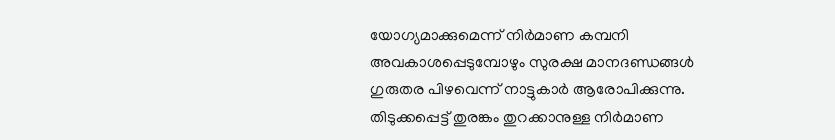യോഗ്യമാക്കുമെന്ന് നിർമാണ കമ്പനി അവകാശപ്പെടുമ്പോഴും സുരക്ഷ മാനദണ്ഡങ്ങൾ ഗുരുതര പിഴവെന്ന് നാട്ടുകാർ ആരോപിക്കുന്നു. തിടുക്കപ്പെട്ട് തുരങ്കം തുറക്കാനുള്ള നിർമാണ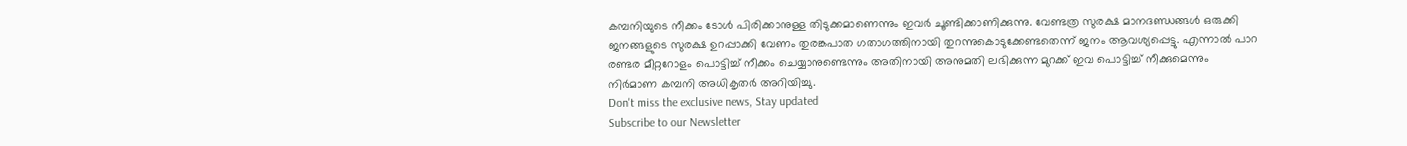കമ്പനിയുടെ നീക്കം ടോൾ പിരിക്കാനുള്ള തിടുക്കമാണെന്നും ഇവർ ചൂണ്ടിക്കാണിക്കുന്നു. വേണ്ടത്ര സുരക്ഷ മാനദണ്ഡങ്ങൾ ഒരുക്കി ജനങ്ങളുടെ സുരക്ഷ ഉറപ്പാക്കി വേണം തുരങ്കപാത ഗതാഗത്തിനായി തുറന്നുകൊടുക്കേണ്ടതെന്ന് ജനം ആവശ്യപ്പെട്ടു. എന്നാൽ പാറ രണ്ടര മീറ്ററോളം പൊട്ടിച്ച് നീക്കം ചെയ്യാനുണ്ടെന്നും അതിനായി അനുമതി ലഭിക്കുന്ന മുറക്ക് ഇവ പൊട്ടിച്ച് നീക്കുമെന്നും നിർമാണ കമ്പനി അധികൃതർ അറിയിച്ചു.
Don't miss the exclusive news, Stay updated
Subscribe to our Newsletter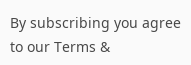By subscribing you agree to our Terms &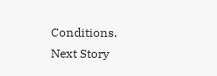Conditions.
Next Story